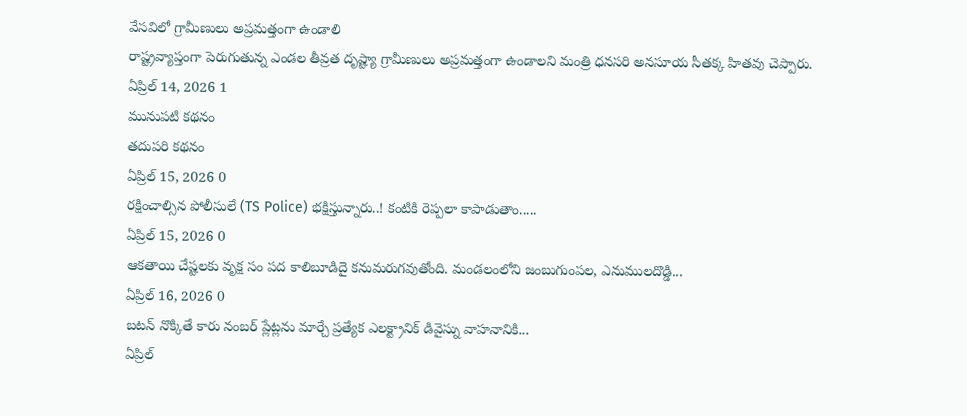వేసవిలో గ్రామీణులు అప్రమత్తంగా ఉండాలి
రాష్ట్రవ్యాప్తంగా పెరుగుతున్న ఎండల తీవ్రత దృష్ట్యా గ్రామీణులు అప్రమత్తంగా ఉండాలని మంత్రి ధనసరి అనసూయ సీతక్క హితవు చెప్పారు.
ఏప్రిల్ 14, 2026 1
మునుపటి కథనం
తదుపరి కథనం
ఏప్రిల్ 15, 2026 0
రక్షించాల్సిన పోలీసులే (TS Police) భక్షిస్తున్నారు..! కంటికి రెప్పలా కాపాడుతాం.....
ఏప్రిల్ 15, 2026 0
ఆకతాయి చేష్టలకు వృక్ష సం పద కాలిబూడిదై కనుమరుగవుతోంది. మండలంలోని జంబుగుంపల, ఎనుములదొడ్డి...
ఏప్రిల్ 16, 2026 0
బటన్ నొక్కితే కారు నంబర్ ప్లేట్లను మార్చే ప్రత్యేక ఎలక్ట్రానిక్ డివైస్ను వాహనానికి...
ఏప్రిల్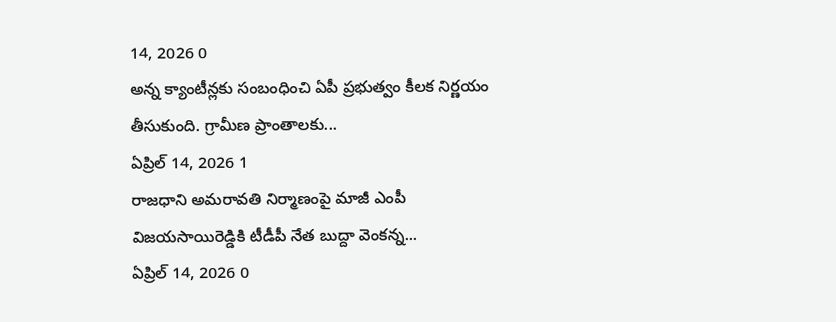14, 2026 0
అన్న క్యాంటీన్లకు సంబంధించి ఏపీ ప్రభుత్వం కీలక నిర్ణయం తీసుకుంది. గ్రామీణ ప్రాంతాలకు...
ఏప్రిల్ 14, 2026 1
రాజధాని అమరావతి నిర్మాణంపై మాజీ ఎంపీ విజయసాయిరెడ్డికి టీడీపీ నేత బుద్దా వెంకన్న...
ఏప్రిల్ 14, 2026 0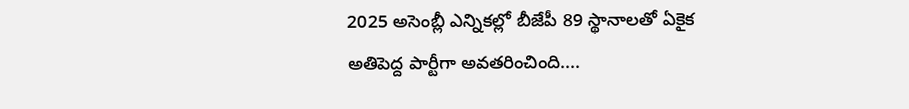2025 అసెంబ్లీ ఎన్నికల్లో బీజేపీ 89 స్థానాలతో ఏకైక అతిపెద్ద పార్టీగా అవతరించింది....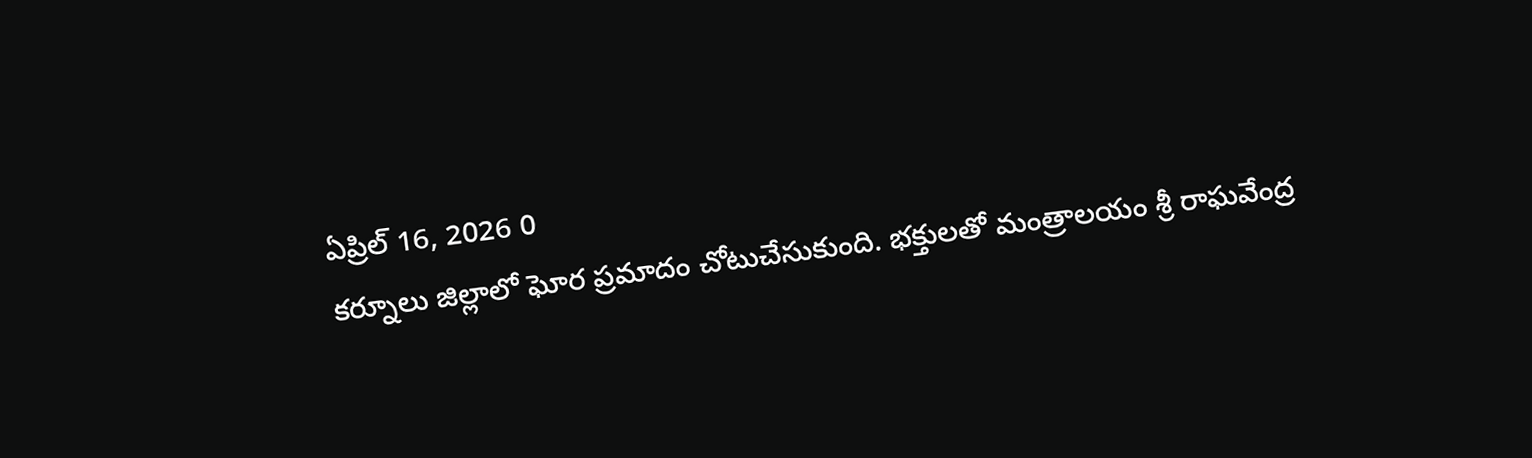ఏప్రిల్ 16, 2026 0
కర్నూలు జిల్లాలో ఘోర ప్రమాదం చోటుచేసుకుంది. భక్తులతో మంత్రాలయం శ్రీ రాఘవేంద్ర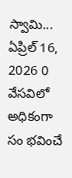స్వామి...
ఏప్రిల్ 16, 2026 0
వేసవిలో అధికంగా సం భవించే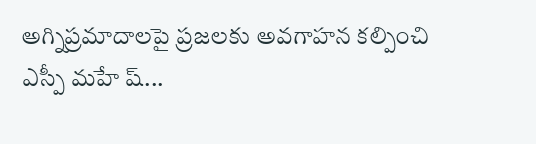అగ్నిప్రమాదాలపై ప్రజలకు అవగాహన కల్పించి ఎస్పీ మహే ష్...